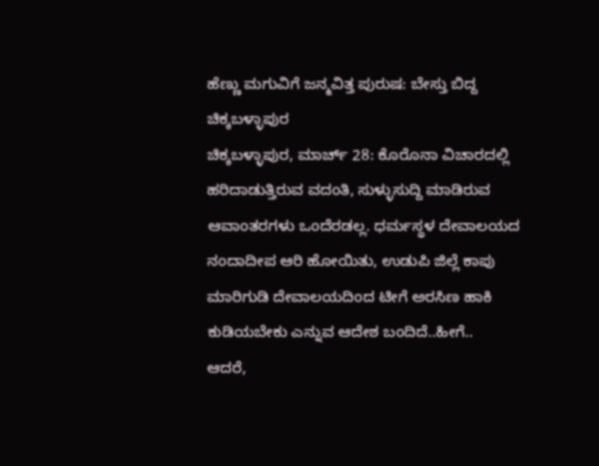ಹೆಣ್ಣು ಮಗುವಿಗೆ ಜನ್ಮವಿತ್ತ ಪುರುಷ: ಬೇಸ್ತು ಬಿದ್ದ ಚಿಕ್ಕಬಳ್ಳಾಪುರ
ಚಿಕ್ಕಬಳ್ಳಾಪುರ, ಮಾರ್ಚ್ 28: ಕೊರೊನಾ ವಿಚಾರದಲ್ಲಿ ಹರಿದಾಡುತ್ತಿರುವ ವದಂತಿ, ಸುಳ್ಳುಸುದ್ದಿ ಮಾಡಿರುವ ಆವಾಂತರಗಳು ಒಂದೆರಡಲ್ಲ. ಧರ್ಮಸ್ಥಳ ದೇವಾಲಯದ ನಂದಾದೀಪ ಆರಿ ಹೋಯಿತು, ಉಡುಪಿ ಜಿಲ್ಲೆ ಕಾಪು ಮಾರಿಗುಡಿ ದೇವಾಲಯದಿಂದ ಟೀಗೆ ಅರಸಿಣ ಹಾಕಿ ಕುಡಿಯಬೇಕು ಎನ್ನುವ ಆದೇಶ ಬಂದಿದೆ..ಹೀಗೆ..
ಆದರೆ,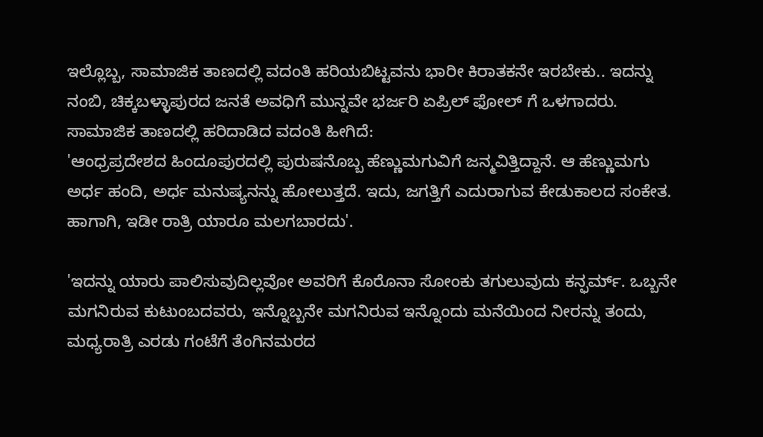ಇಲ್ಲೊಬ್ಬ, ಸಾಮಾಜಿಕ ತಾಣದಲ್ಲಿ ವದಂತಿ ಹರಿಯಬಿಟ್ಟವನು ಭಾರೀ ಕಿರಾತಕನೇ ಇರಬೇಕು.. ಇದನ್ನು ನಂಬಿ, ಚಿಕ್ಕಬಳ್ಳಾಪುರದ ಜನತೆ ಅವಧಿಗೆ ಮುನ್ನವೇ ಭರ್ಜರಿ ಏಪ್ರಿಲ್ ಫೋಲ್ ಗೆ ಒಳಗಾದರು. ಸಾಮಾಜಿಕ ತಾಣದಲ್ಲಿ ಹರಿದಾಡಿದ ವದಂತಿ ಹೀಗಿದೆ:
'ಆಂಧ್ರಪ್ರದೇಶದ ಹಿಂದೂಪುರದಲ್ಲಿ ಪುರುಷನೊಬ್ಬ ಹೆಣ್ಣುಮಗುವಿಗೆ ಜನ್ಮವಿತ್ತಿದ್ದಾನೆ. ಆ ಹೆಣ್ಣುಮಗು ಅರ್ಧ ಹಂದಿ, ಅರ್ಧ ಮನುಷ್ಯನನ್ನು ಹೋಲುತ್ತದೆ. ಇದು, ಜಗತ್ತಿಗೆ ಎದುರಾಗುವ ಕೇಡುಕಾಲದ ಸಂಕೇತ. ಹಾಗಾಗಿ, ಇಡೀ ರಾತ್ರಿ ಯಾರೂ ಮಲಗಬಾರದು'.

'ಇದನ್ನು ಯಾರು ಪಾಲಿಸುವುದಿಲ್ಲವೋ ಅವರಿಗೆ ಕೊರೊನಾ ಸೋಂಕು ತಗುಲುವುದು ಕನ್ಫರ್ಮ್. ಒಬ್ಬನೇ ಮಗನಿರುವ ಕುಟುಂಬದವರು, ಇನ್ನೊಬ್ಬನೇ ಮಗನಿರುವ ಇನ್ನೊಂದು ಮನೆಯಿಂದ ನೀರನ್ನು ತಂದು, ಮಧ್ಯರಾತ್ರಿ ಎರಡು ಗಂಟೆಗೆ ತೆಂಗಿನಮರದ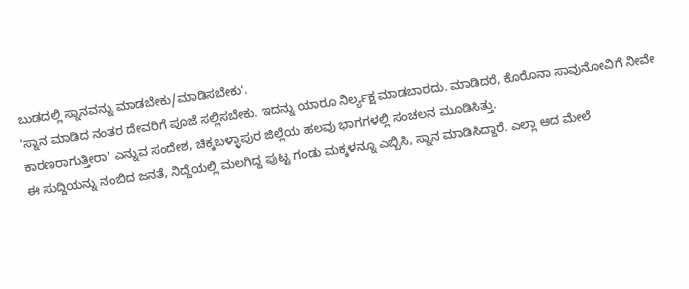ಬುಡದಲ್ಲಿ ಸ್ನಾನವನ್ನು ಮಾಡಬೇಕು/ಮಾಡಿಸಬೇಕು'.
'ಸ್ನಾನ ಮಾಡಿದ ನಂತರ ದೇವರಿಗೆ ಪೂಜೆ ಸಲ್ಲಿಸಬೇಕು. ಇದನ್ನು ಯಾರೂ ನಿರ್ಲ್ಯಕ್ಷ ಮಾಡಬಾರದು. ಮಾಡಿದರೆ, ಕೊರೊನಾ ಸಾವುನೋವಿಗೆ ನೀವೇ ಕಾರಣರಾಗುತ್ತೀರಾ' ಎನ್ನುವ ಸಂದೇಶ, ಚಿಕ್ಕಬಳ್ಳಾಪುರ ಜಿಲ್ಲೆಯ ಹಲವು ಭಾಗಗಳಲ್ಲಿ ಸಂಚಲನ ಮೂಡಿಸಿತ್ತು.
ಈ ಸುದ್ದಿಯನ್ನು ನಂಬಿದ ಜನತೆ, ನಿದ್ದೆಯಲ್ಲಿ ಮಲಗಿದ್ದ ಪುಟ್ಟ ಗಂಡು ಮಕ್ಕಳನ್ನೂ ಎಬ್ಬಿಸಿ, ಸ್ನಾನ ಮಾಡಿಸಿದ್ದಾರೆ. ಎಲ್ಲಾ ಆದ ಮೇಲೆ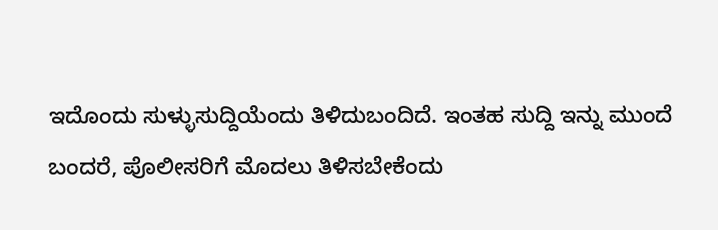ಇದೊಂದು ಸುಳ್ಳುಸುದ್ದಿಯೆಂದು ತಿಳಿದುಬಂದಿದೆ. ಇಂತಹ ಸುದ್ದಿ ಇನ್ನು ಮುಂದೆ ಬಂದರೆ, ಪೊಲೀಸರಿಗೆ ಮೊದಲು ತಿಳಿಸಬೇಕೆಂದು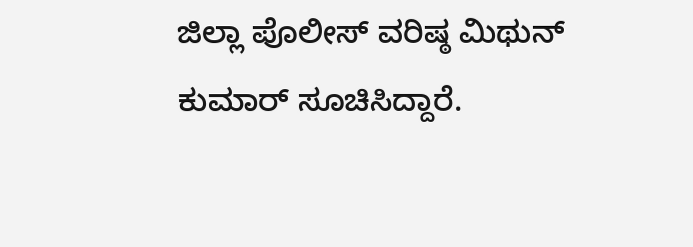ಜಿಲ್ಲಾ ಪೊಲೀಸ್ ವರಿಷ್ಠ ಮಿಥುನ್ ಕುಮಾರ್ ಸೂಚಿಸಿದ್ದಾರೆ.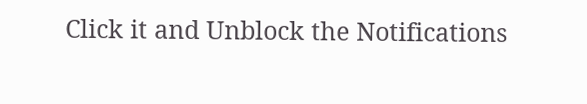Click it and Unblock the Notifications